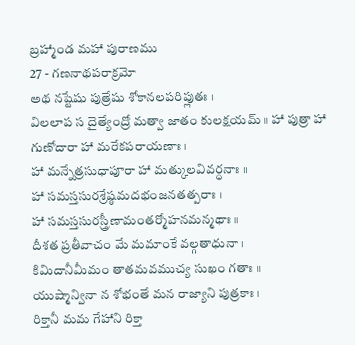బ్రహ్మాండ మహా పురాణము
27 - గణనాథపరాక్రమో
అథ నష్టేషు పుత్రేషు శోకానలపరిప్లుతః ।
విలలాప స దైత్యేంద్రో మత్వా జాతం కులక్షయమ్ ॥ హా పుత్రా హా గుణోదారా హా మరేకపరాయణాః ।
హా మన్నేత్రసుధాపూరా హా మత్కులవివర్ధనాః ॥
హా సమస్తసురశ్రేష్ఠమదభంజనతత్పరాః ।
హా సమస్తసురస్త్రీణామంతర్మోహనమన్మథాః ॥
దీశత ప్రతీవాచం మే మమాంకే వల్గతాధునా ।
కిమిదానీమీమం తాతమవముచ్య సుఖం గతాః ॥
యుష్మాన్వినా న శోభంతే మన రాజ్యాని పుత్రకాః ।
రిక్తానీ మమ గేహాని రిక్తా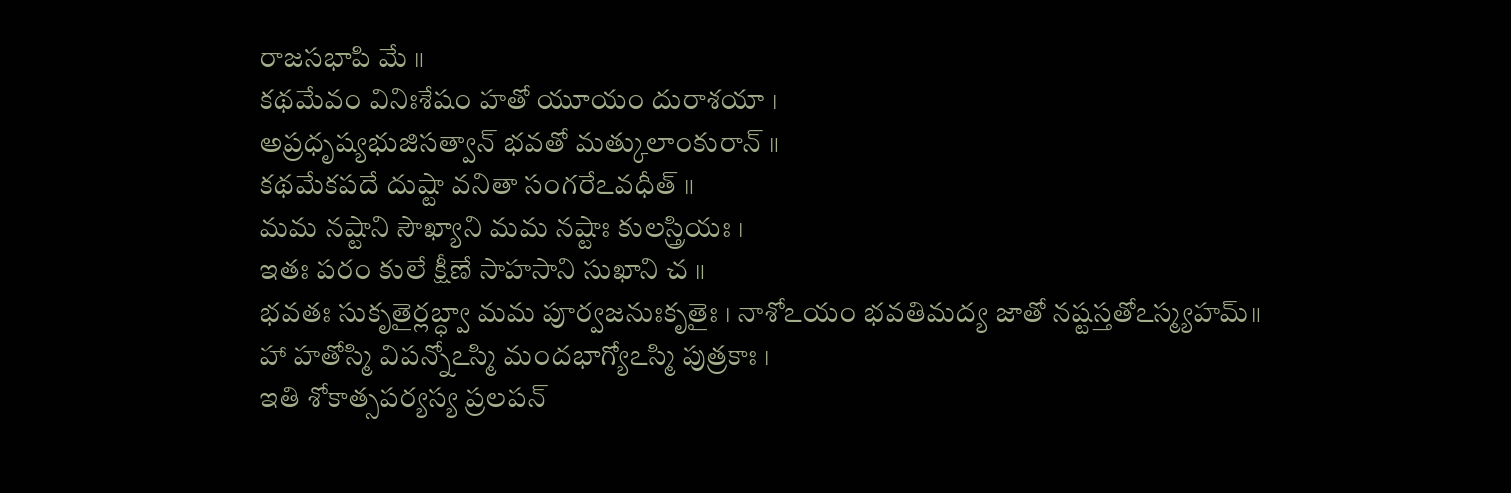రాజసభాపి మే ॥
కథమేవం వినిఃశేషం హతో యూయం దురాశయా ।
అప్రధృష్యభుజిసత్వాన్ భవతో మత్కులాంకురాన్ ॥
కథమేకపదే దుష్టా వనితా సంగరేఽవధీత్ ॥
మమ నష్టాని సౌఖ్యాని మమ నష్టాః కులస్త్రియః ।
ఇతః పరం కులే క్షీణే సాహసాని సుఖాని చ ॥
భవతః సుకృతైర్లబ్ధ్వా మమ పూర్వజనుఃకృతైః । నాశోఽయం భవతిమద్య జాతో నష్టస్తతోఽస్మ్యహమ్॥
హా హతోస్మి విపన్నోఽస్మి మందభాగ్యోఽస్మి పుత్రకాః ।
ఇతి శోకాత్సపర్యస్య ప్రలపన్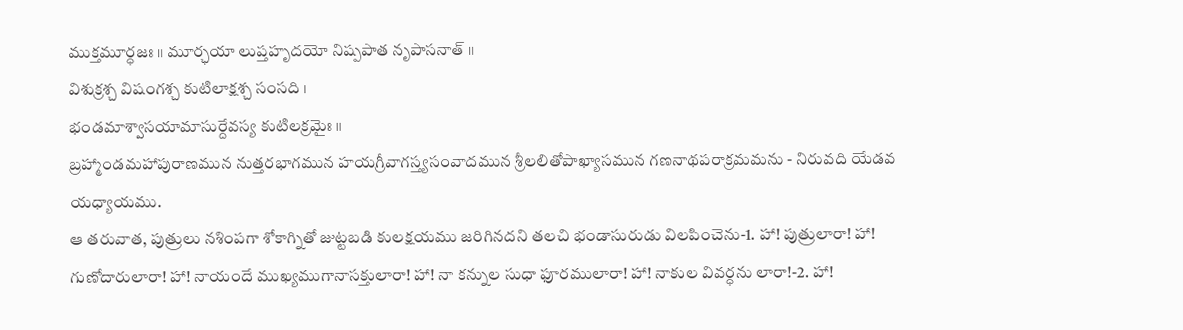ముక్తమూర్ధజః ॥ మూర్ఛయా లుప్తహృదయో నిష్పపాత నృపాసనాత్ ॥
విశుక్రశ్చ విషంగశ్చ కుటిలాక్షశ్చ సంసది ।
భండమాశ్వాసయామాసుర్దేవస్య కుటిలక్రమైః ॥
బ్రహ్మాండమహాపురాణమున నుత్తరభాగమున హయగ్రీవాగస్త్యసంవాదమున శ్రీలలితోపాఖ్యాసమున గణనాథపరాక్రమమను - నిరువది యేడవ యధ్యాయము.
ఆ తరువాత, పుత్రులు నశింపగా శోకాగ్నితో జుట్టబడి కులక్షయము జరిగినదని తలచి భండాసురుడు విలపించెను-1. హా! పుత్రులారా! హా! గుణోదారులారా! హా! నాయందే ముఖ్యముగానాసక్తులారా! హా! నా కన్నుల సుధా ఫూరములారా! హా! నాకుల వివర్ధను లారా!-2. హా!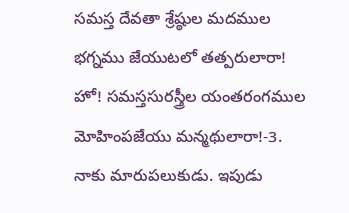సమస్త దేవతా శ్రేష్ఠుల మదముల భగ్నము జేయుటలో తత్పరులారా! హో! సమస్తసురస్త్రీల యంతరంగముల మోహింపజేయు మన్మథులారా!-3. నాకు మారుపలుకుడు. ఇపుడు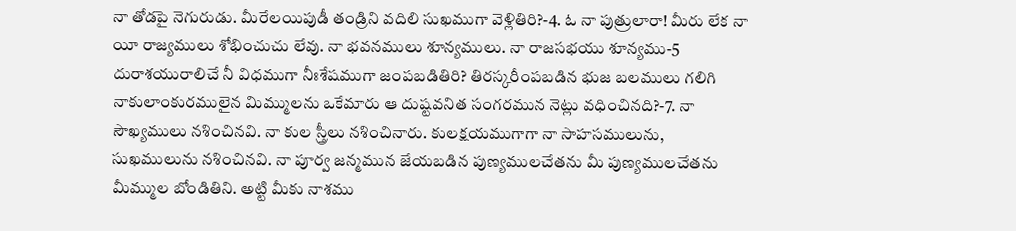నా తోడపై నెగురుడు. మీరేలయిపుడీ తండ్రిని వదిలి సుఖముగా వెళ్లితిరి?-4. ఓ నా పుత్రులారా! మీరు లేక నా యీ రాజ్యములు శోభించుచు లేవు. నా భవనములు శూన్యములు. నా రాజసభయు శూన్యము-5 దురాశయురాలిచే నీ విధముగా నీఃశేషముగా జంపబడితిరి? తిరస్కరీంపబడిన భుజ బలములు గలిగి నాకులాంకురములైన మిమ్ములను ఒకేమారు ఆ దుష్టవనిత సంగరమున నెట్లు వధించినది?-7. నా సౌఖ్యములు నశించినవి. నా కుల స్త్రీలు నశించినారు. కులక్షయముగాగా నా సాహసములును, సుఖములును నశించినవి. నా పూర్వ జన్మమున జేయబడిన పుణ్యములచేతను మీ పుణ్యములచేతను మీమ్ముల బోండితిని. అట్టి మీకు నాశము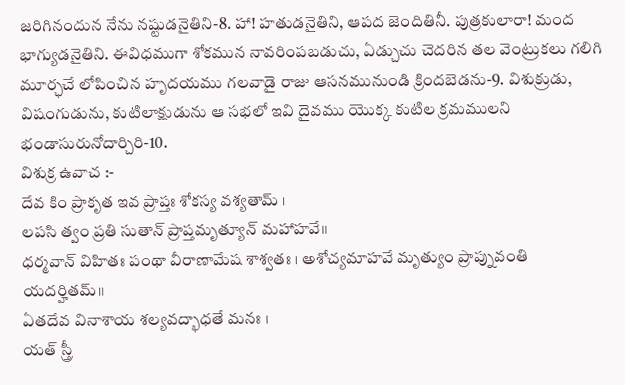జరిగినందున నేను నష్టుడనైతిని-8. హా! హతుడనైతిని, ఆపద జెందితినీ. పుత్రకులారా! మంద భాగ్యుడనైతిని. ఈవిధముగా శోకమున నావరింపబడుచు, ఏడ్చుచు చెదరిన తల వెంట్రుకలు గలిగి మూర్ఛచే లోపించిన హృదయము గలవాడై రాజు ఆసనమునుండి క్రిందబెడను-9. విశుక్రుడు, విషంగుడును, కుటిలాక్షుడును ఆ సభలో ఇవి దైవము యొక్క కుటిల క్రమములని భండాసురునోదార్చిరి-10.
విశుక్ర ఉవాచ :-
దేవ కిం ప్రాకృత ఇవ ప్రాప్తః శోకస్య వశ్యతామ్ ।
లపసి త్వం ప్రతి సుతాన్ ప్రాప్తమృత్యూన్ మహాహవే॥
ధర్మవాన్ విహితః పంథా వీరాణామేష శాశ్వతః । అశోచ్యమాహవే మృత్యుం ప్రాప్నువంతి యదర్హితమ్॥
ఏతదేవ వినాశాయ శల్యవద్భాధతే మనః ।
యత్ స్త్రీ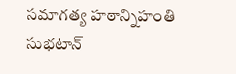సమాగత్య హఠాన్నిహంతి సుభటాన్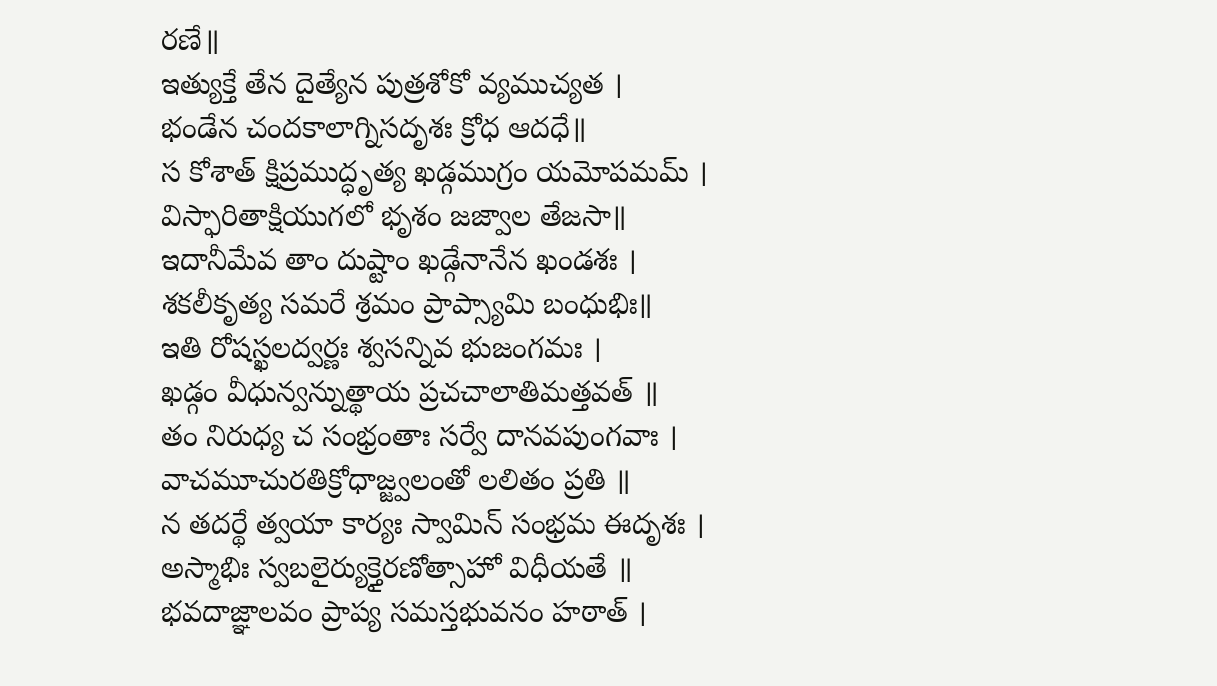రణే॥
ఇత్యుక్తే తేన దైత్యేన పుత్రశోకో వ్యముచ్యత ।
భండేన చందకాలాగ్నిసదృశః క్రోధ ఆదధే॥
స కోశాత్ క్షిప్రముద్ధృత్య ఖడ్గముగ్రం యమోపమమ్ ।
విస్ఫారితాక్షియుగలో భృశం జజ్వాల తేజసా॥
ఇదానీమేవ తాం దుష్టాం ఖడ్గేనానేన ఖండశః ।
శకలీకృత్య సమరే శ్రమం ప్రాప్స్యామి బంధుభిః॥
ఇతి రోషస్ఖలద్వర్ణః శ్వసన్నివ భుజంగమః ।
ఖడ్గం వీధున్వన్నుత్థాయ ప్రచచాలాతిమత్తవత్ ॥
తం నిరుధ్య చ సంభ్రంతాః సర్వే దానవపుంగవాః ।
వాచమూచురతిక్రోధాజ్జ్వలంతో లలితం ప్రతి ॥
న తదర్థే త్వయా కార్యః స్వామిన్ సంభ్రమ ఈదృశః ।
అస్మాభిః స్వబలైర్యుక్తైరణోత్సాహో విధీయతే ॥
భవదాజ్ఞాలవం ప్రాప్య సమస్తభువనం హఠాత్ ।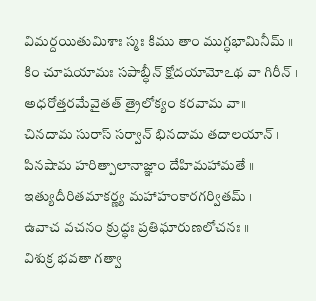విమర్దయితుమిశాః స్మః కిము తాం ముగ్ధభామినీమ్ ॥
కిం చూషయామః సపాబ్ధీన్ క్షోదయామోఽథ వా గిరీన్ ।
అధరోత్తరమేవైతత్ త్రైలోక్యం కరవామ వా॥
చినదామ సురాస్ సర్వాన్ భినదామ తదాలయాన్ ।
పినషామ హరిత్పాలానాజ్ఞాం దేహిమహామతే ॥
ఇత్యుదీరితమాకర్ణ్య మహాహంకారగర్వితమ్ ।
ఉవాచ వచనం క్రుద్ధః ప్రతిఘారుణలోచనః ॥
విశుక్ర భవతా గత్వా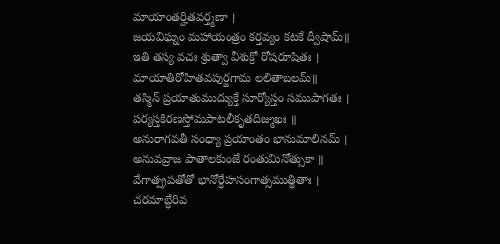మాయాంతర్హితవర్త్మణా ।
జయవిఘ్నం మహాయంత్రం కర్తవ్యం కటకే ద్వీషామ్॥
ఇతి తస్య వచః శ్రుత్వా వీశుక్రో రోషరూషితః ।
మాయాతిరోహితవపుర్జగామ లలితాబలమ్॥
తస్మిన్ ప్రయాతుముద్యుక్తే సూర్యోస్తం సముపాగతః ।
పర్యస్తకిరణస్తోమపాటలీకృతదిజ్ముఖః ॥
అనురాగవతీ సంధ్యా ప్రయాంతం భానుమాలినమ్ ।
అనువవ్రాజ పాతాలకుంజే రంతుమినోత్సుకా ॥
వేగాత్ప్రపతోతో భానోర్ధేహసంగాత్సముత్థితాః ।
చరమాబ్ధేరివ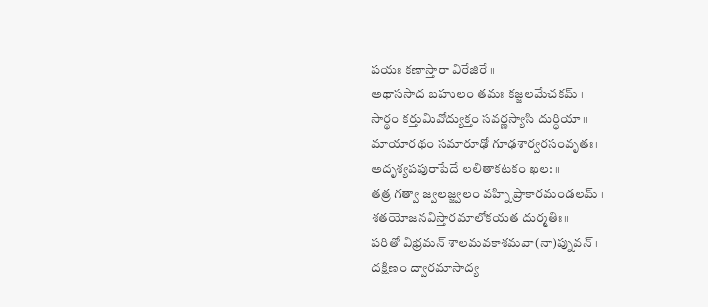పయః కణాస్తారా విరేజిరే ॥
అథాససాద బహులం తమః కజ్జలమేచకమ్ ।
సార్థం కర్తుమివోద్యుక్తం సవర్ణస్యాసి దుర్ధియా ॥
మాయారథం సమారూఢో గూఢశార్వరసంవృతః।
అదృశ్యపపురాపేదే లలితాకటకం ఖల: ॥
తత్ర గత్వా జ్వలజ్జ్వలం వహ్ని ప్రాకారమండలమ్ ।
శతయోజనవిస్తారమాలోకయత దుర్మతిః॥
పరితో విభ్రమన్ శాలమవకాశమవా(నా)ప్నువన్ ।
దక్షిణం ద్వారమాసాద్య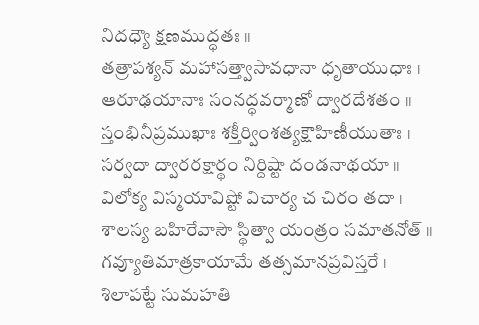నిదధ్యౌ క్షణముద్ధతః ॥
తత్రాపశ్యన్ మహాసత్త్వాసావధానా ధృతాయుధాః ।
ఆరూఢయానాః సంనద్ధవర్మాణో ద్వారదేశతం ॥
స్తంభినీప్రముఖాః శక్తీర్వింశత్యక్షౌహిణీయుతాః ।
సర్వదా ద్వారరక్షార్థం నిర్దిష్టా దండనాథయా ॥
విలోక్య విస్మయావిష్టో విచార్య చ చిరం తదా ।
శాలస్య బహిరేవాసౌ స్థిత్వా యంత్రం సమాతనోత్ ॥
గవ్యూతిమాత్రకాయామే తత్సమానప్రవిస్తరే ।
శిలాపట్టే సుమహతి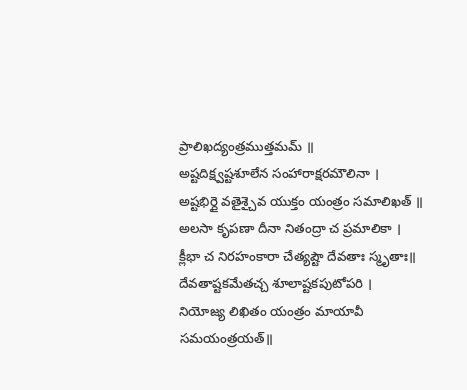ప్రాలిఖద్యంత్రముత్తమమ్ ॥
అష్టదిక్ష్వష్టశూలేన సంహారాక్షరమౌలినా ।
అష్టభిర్దై వతైశ్చైవ యుక్తం యంత్రం సమాలిఖత్ ॥
అలసా కృపణా దీనా నితంద్రా చ ప్రమాలికా ।
క్లీభా చ నిరహంకారా చేత్యష్టౌ దేవతాః స్మృతాః॥
దేవతాష్టకమేతచ్చ శూలాష్టకపుటోపరి ।
నియోజ్య లిఖితం యంత్రం మాయావీ సమయంత్రయత్॥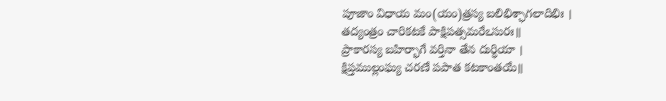పూజాం విధాయ మం(యం)త్రస్య బలిభిశ్ఛాగలాదిభిః ।
తద్యంత్రం చారికటకే పాక్షిపత్సమరేఽసురః॥
ప్రాకారస్య బహిర్భాగే వర్తినా తేన దుర్ధియా ।
క్షిప్తముల్లంఘ్య చరణే పపాత కటకాంతయే॥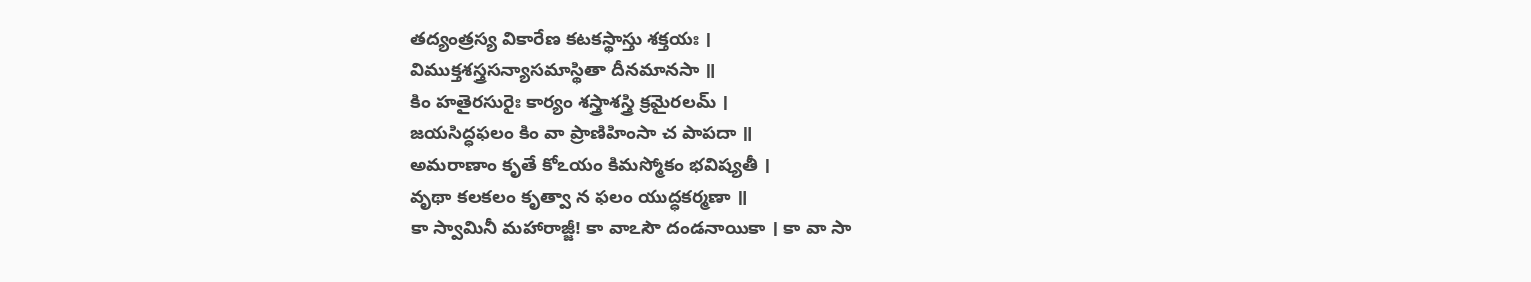తద్యంత్రస్య వికారేణ కటకస్థాస్తు శక్తయః ।
విముక్తశస్త్రసన్యాసమాస్థితా దీనమానసా ॥
కిం హతైరసురైః కార్యం శస్త్రాశస్త్రి క్రమైరలమ్ ।
జయసిద్ధఫలం కిం వా ప్రాణిహింసా చ పాపదా ॥
అమరాణాం కృతే కోఽయం కిమస్మోకం భవిష్యతీ ।
వృథా కలకలం కృత్వా న ఫలం యుద్ధకర్మణా ॥
కా స్వామినీ మహారాజ్జీ! కా వాఽసౌ దండనాయికా । కా వా సా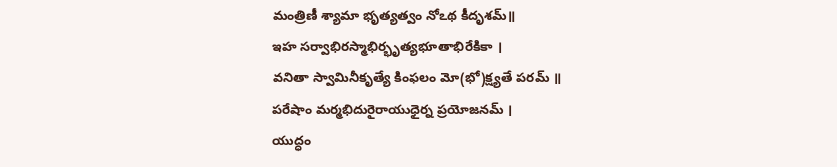మంత్రిణీ శ్యామా భృత్యత్వం నోఽథ కీదృశమ్॥
ఇహ సర్వాభిరస్మాభిర్భృత్యభూతాభిరేకికా ।
వనితా స్వామినీకృత్యే కింఫలం మో(భో)క్ష్యతే పరమ్ ॥
పరేషాం మర్మభిదురైరాయుధైర్న ప్రయోజనమ్ ।
యుద్ధం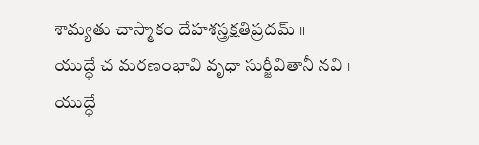శామ్యతు చాస్మాకం దేహశస్త్రక్షతిప్రదమ్ ॥
యుద్ధే చ మరణంభావి వృధా సుర్జీవితానీ నవి ।
యుద్ధే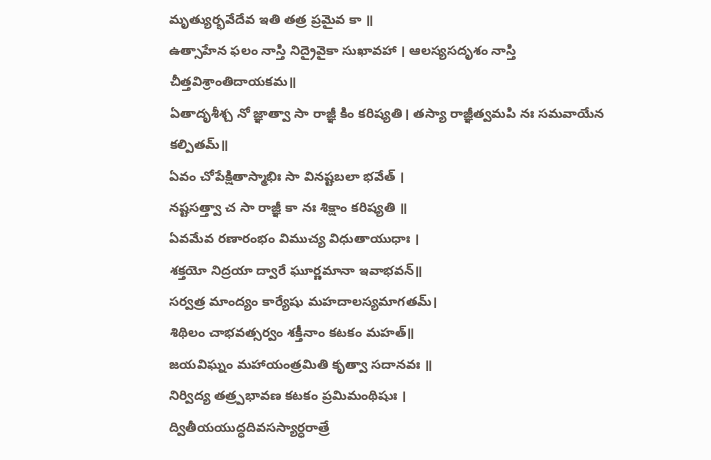మృత్యుర్భవేదేవ ఇతి తత్ర ప్రమైవ కా ॥
ఉత్సాహేన ఫలం నాస్తి నిద్రైవైకా సుఖావహా । ఆలస్యసదృశం నాస్తి చీత్తవిశ్రాంతిదాయకమ॥
ఏతాదృశీశ్చ నో జ్ఞాత్వా సా రాజ్ఞీ కిం కరిష్యతి। తస్యా రాజ్ఞీత్వమపి నః సమవాయేన కల్పితమ్॥
ఏవం చోపేక్షితాస్మాభిః సా వినష్టబలా భవేత్ ।
నష్టసత్త్వా చ సా రాజ్ఞీ కా నః శిక్షాం కరిష్యతి ॥
ఏవమేవ రణారంభం విముచ్య విధుతాయుధాః ।
శక్తయో నిద్రయా ద్వారే ఘూర్ణమానా ఇవాభవన్॥
సర్వత్ర మాంద్యం కార్యేషు మహదాలస్యమాగతమ్।
శిథిలం చాభవత్సర్వం శక్తీనాం కటకం మహత్॥
జయవిఘ్నం మహాయంత్రమితి కృత్వా సదానవః ॥
నిర్విద్య తత్ర్పభావణ కటకం ప్రమిమంథిషుః ।
ద్వితీయయుద్ధదివసస్యార్ధరాత్రే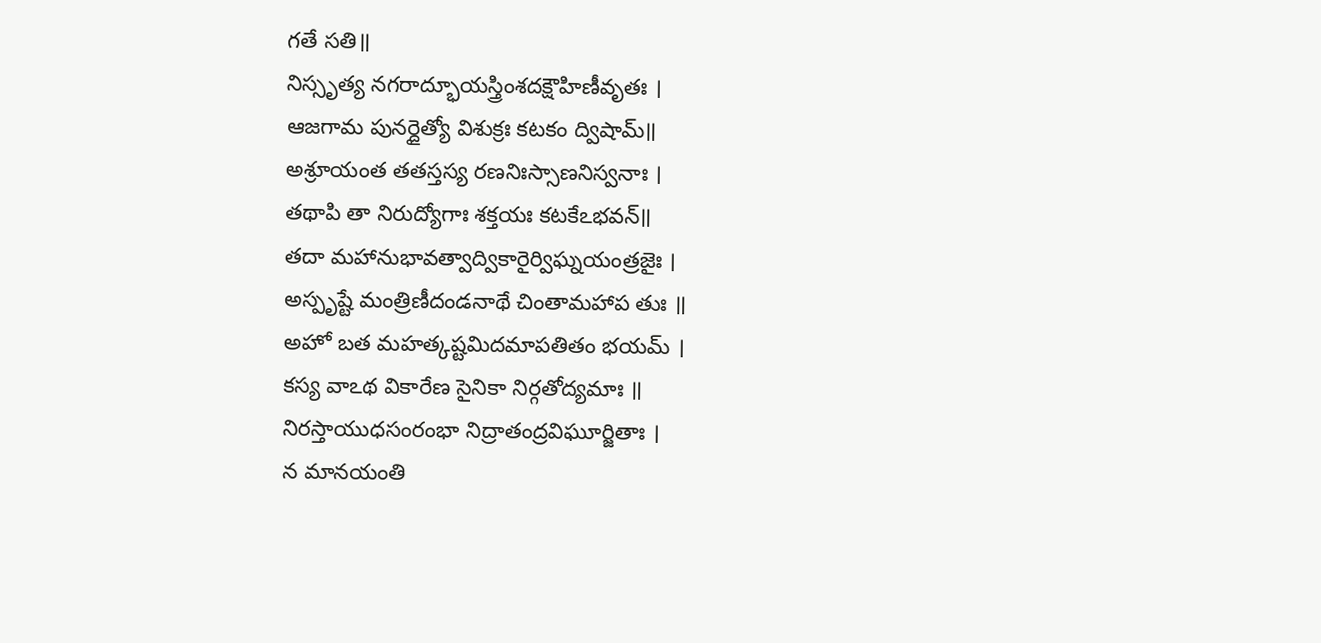గతే సతి॥
నిస్సృత్య నగరాద్భూయస్త్రింశదక్షౌహిణీవృతః ।
ఆజగామ పునర్దైత్యో విశుక్రః కటకం ద్విషామ్॥
అశ్రూయంత తతస్తస్య రణనిఃస్సాణనిస్వనాః ।
తథాపి తా నిరుద్యోగాః శక్తయః కటకేఽభవన్॥
తదా మహానుభావత్వాద్వికారైర్విఘ్నయంత్రజైః ।
అస్పృష్టే మంత్రిణీదండనాథే చింతామహాప తుః ॥
అహో బత మహత్కష్టమిదమాపతితం భయమ్ ।
కస్య వాఽథ వికారేణ సైనికా నిర్గతోద్యమాః ॥
నిరస్తాయుధసంరంభా నిద్రాతంద్రవిఘూర్జితాః ।
న మానయంతి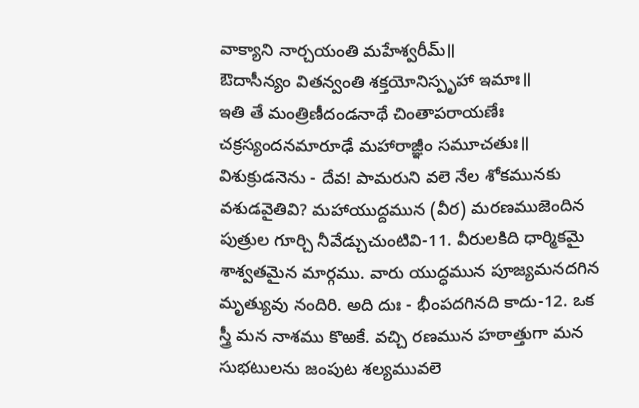వాక్యాని నార్చయంతి మహేశ్వరీమ్॥
ఔదాసీన్యం వితన్వంతి శక్తయోనిస్పృహా ఇమాః॥
ఇతి తే మంత్రిణీదండనాథే చింతాపరాయణేః చక్రస్యందనమారూఢే మహారాజ్ఞీం సమూచతుః॥
విశుక్రుడనెను - దేవ! పామరుని వలె నేల శోకమునకు వశుడవైతివి? మహాయుద్దమున (వీర) మరణముజెందిన పుత్రుల గూర్చి నీవేడ్చుచుంటివి-11. వీరులకిది ధార్మికమై శాశ్వతమైన మార్గము. వారు యుద్ధమున పూజ్యమనదగిన మృత్యువు నందిరి. అది దుః - భీంపదగినది కాదు-12. ఒక స్త్రీ మన నాశము కొఱకే. వచ్చి రణమున హఠాత్తుగా మన సుభటులను జంపుట శల్యమువలె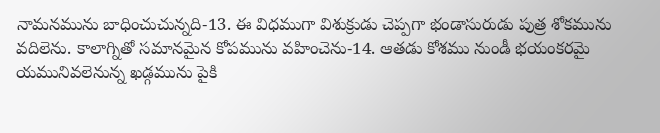నామనమును బాధించుచున్నది-13. ఈ విధముగా విశుక్రుడు చెప్పగా భండాసురుడు పుత్ర శోకమును వదిలెను. కాలాగ్నితో సమానమైన కోపమును వహించెను-14. ఆతడు కోశము నుండీ భయంకరమై యమునివలెనున్న ఖడ్గమును పైకి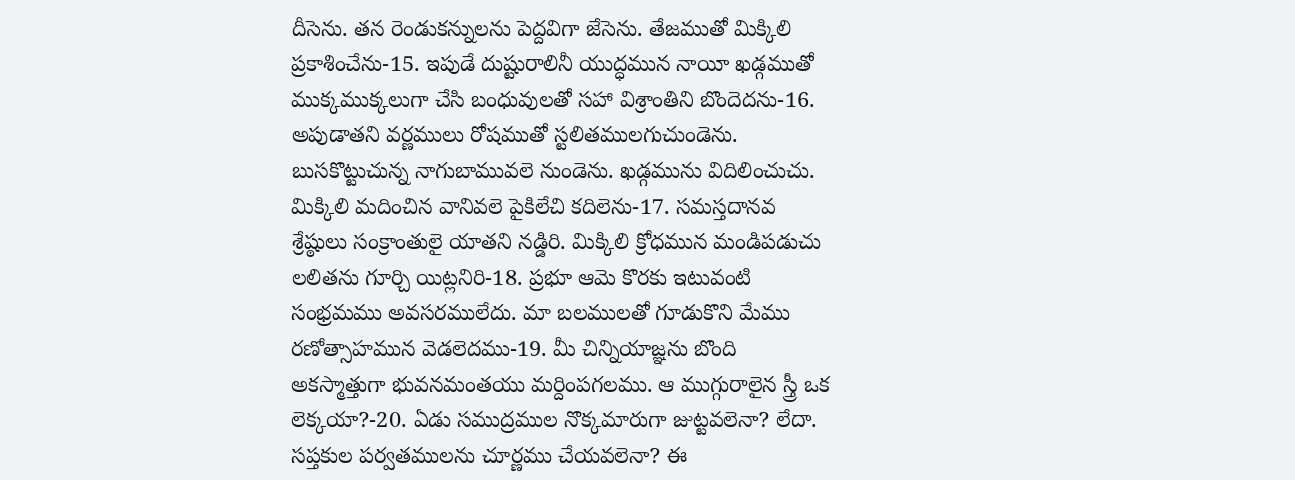దీసెను. తన రెండుకన్నులను పెద్దవిగా జేసెను. తేజముతో మిక్కిలి ప్రకాశించేను-15. ఇపుడే దుష్టురాలినీ యుద్ధమున నాయీ ఖడ్గముతో ముక్కముక్కలుగా చేసి బంధువులతో సహా విశ్రాంతిని బొందెదను-16. అపుడాతని వర్ణములు రోషముతో స్టలితములగుచుండెను. బుసకొట్టుచున్న నాగుబామువలె నుండెను. ఖడ్గమును విదిలించుచు. మిక్కిలి మదించిన వానివలె పైకిలేచి కదిలెను-17. సమస్తదానవ శ్రేష్ఠులు సంక్రాంతులై యాతని నడ్డిరి. మిక్కిలి క్రోధమున మండిపడుచు లలితను గూర్చి యిట్లనిరి-18. ప్రభూ ఆమె కొరకు ఇటువంటి సంభ్రమము అవసరములేదు. మా బలములతో గూడుకొని మేము రణోత్సాహమున వెడలెదము-19. మీ చిన్నియాజ్ఞను బొంది అకస్మాత్తుగా భువనమంతయు మర్దింపగలము. ఆ ముగ్గురాలైన స్త్రీ ఒక లెక్కయా?-20. ఏడు సముద్రముల నొక్కమారుగా జుట్టవలెనా? లేదా. సప్తకుల పర్వతములను చూర్ణము చేయవలెనా? ఈ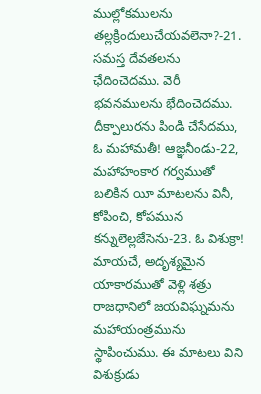ముల్లోకములను తల్లక్రిందులుచేయవలెనా?-21. సమస్త దేవతలను ఛేదించెదము. వెరీ భవనములను భేదించెదము. దీక్పాలురను పిండి చేసేదము, ఓ మహామతీ! ఆజ్ఞనీండు-22, మహాహంకార గర్వముతో బలికిన యీ మాటలను వినీ, కోపించి, కోపమున కన్నులెల్లజేసెను-23. ఓ విశుక్రా! మాయచే, అదృశ్యమైన యాకారముతో వెళ్లి శత్రు రాజధానిలో జయవిఘ్నమను మహాయంత్రమును స్థాపించుము. ఈ మాటలు విని విశుక్రుడు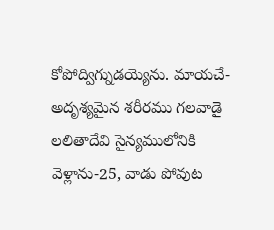కోపోద్విగ్నుడయ్యెను. మాయచే- అదృశ్యమైన శరీరము గలవాడై లలితాదేవి సైన్యములోనికి వెళ్లాను-25, వాడు పోవుట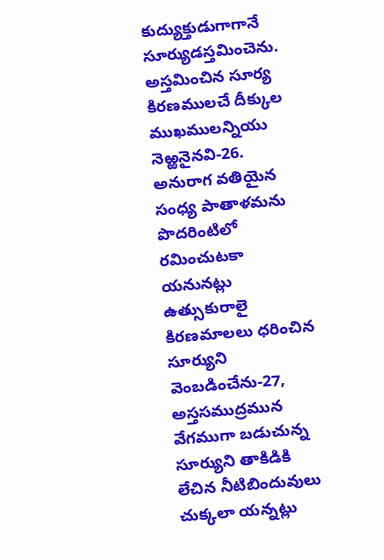కుద్యుక్తుడుగాగానే సూర్యుడస్తమించెను. అస్తమించిన సూర్య కిరణములచే దీక్కుల ముఖములన్నియు నెఱ్ఱనైనవి-26. అనురాగ వతియైన సంధ్య పాతాళమను పొదరింటిలో రమించుటకా యనునట్లు ఉత్సుకురాలై కిరణమాలలు ధరించిన సూర్యుని వెంబడించేను-27, అస్తసముద్రమున వేగముగా బడుచున్న సూర్యుని తాకిడికి లేచిన నీటిబిందువులు చుక్కలా యన్నట్లు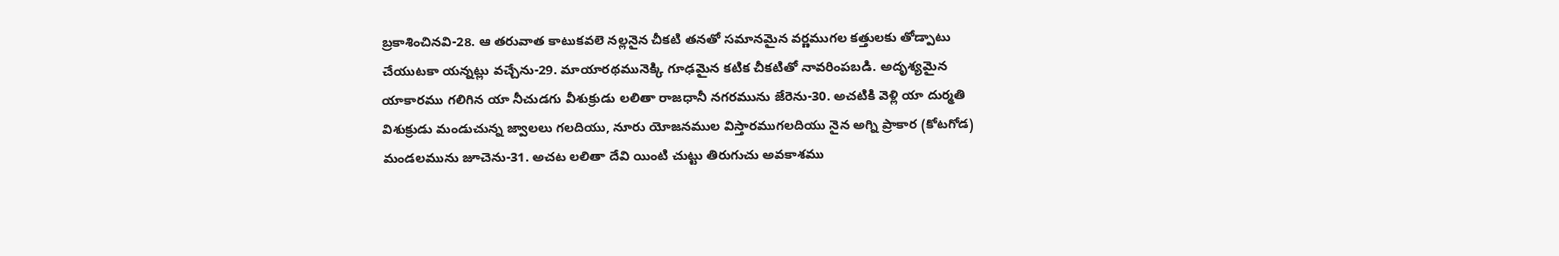బ్రకాశించినవి-28. ఆ తరువాత కాటుకవలె నల్లనైన చీకటి తనతో సమానమైన వర్ణముగల కత్తులకు తోడ్పాటు చేయుటకా యన్నట్లు వచ్చేను-29. మాయారథమునెక్కి గూఢమైన కటిక చీకటితో నావరింపబడి. అదృశ్యమైన యాకారము గలిగిన యా నీచుడగు వీశుక్రుడు లలితా రాజధానీ నగరమును జేరెను-30. అచటికి వెళ్లి యా దుర్మతి విశుక్రుడు మండుచున్న జ్వాలలు గలదియు, నూరు యోజనముల విస్తారముగలదియు నైన అగ్ని ప్రాకార (కోటగోడ) మండలమును జూచెను-31. అచట లలితా దేవి యింటి చుట్టు తిరుగుచు అవకాశము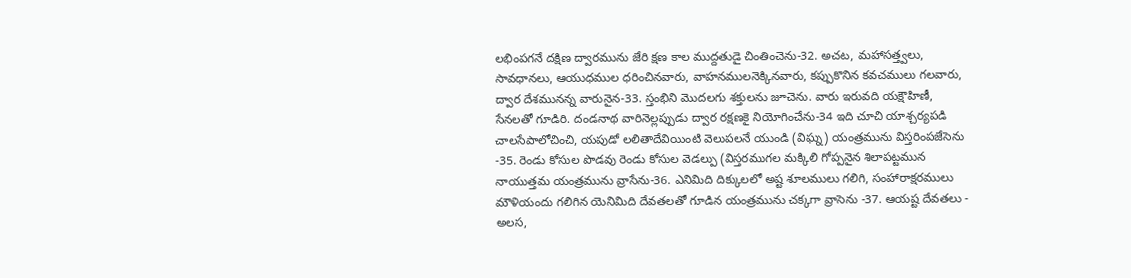లభింపగనే దక్షిణ ద్వారమును జేరి క్షణ కాల ముద్దతుడై చింతించెను-32. అచట, మహాసత్త్వలు, సావధానలు, ఆయుధముల ధరించినవారు, వాహనములనెక్కినవారు, కప్పుకొనిన కవచములు గలవారు, ద్వార దేశమునన్న వారునైన-33. స్తంభిని మొదలగు శక్తులను జూచెను. వారు ఇరువది యక్షౌహిణీ, సేనలతో గూడిరి. దండనాథ వారినెల్లప్పుడు ద్వార రక్షణకై నియోగించేను-34 ఇది చూచి యాశ్చర్యపడి చాలసేపాలోచించి, యపుడో లలితాదేవియింటి వెలుపలనే యుండి (విఘ్న) యంత్రమును విస్తరింపజేసెను -35. రెండు కోసుల పొడవు రెండు కోసుల వెడల్పు (విస్తరముగల మక్కిలి గోప్పనైన శిలాపట్టమున నాయుత్తమ యంత్రమును వ్రాసేను-36. ఎనిమిది దిక్కులలో అష్ట శూలములు గలిగి, సంహారాక్షరములు మౌళియందు గలిగిన యెనిమిది దేవతలతో గూడిన యంత్రమును చక్కగా వ్రాసెను -37. ఆయష్ట దేవతలు - అలస,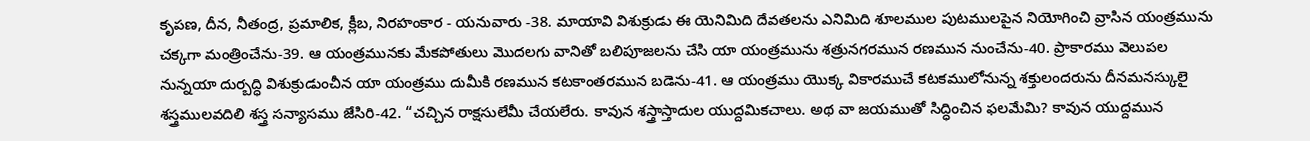కృపణ, దీన, నీతంద్ర, ప్రమాలిక, క్లీబ, నిరహంకార - యనువారు -38. మాయావి విశుక్రుడు ఈ యెనిమిది దేవతలను ఎనిమిది శూలముల పుటములపైన నియోగించి వ్రాసిన యంత్రమును చక్కగా మంత్రించేను-39. ఆ యంత్రమునకు మేకపోతులు మొదలగు వానితో బలిపూజలను చేసి యా యంత్రమును శత్రునగరమున రణమున నుంచేను-40. ప్రాకారము వెలుపల నున్నయా దుర్బద్ధి విశుక్రుడుంచీన యా యంత్రము దుమీకి రణమున కటకాంతరమున బడెను-41. ఆ యంత్రము యొక్క వికారముచే కటకములోనున్న శక్తులందరును దీనమనస్కులై శస్త్రములవదిలి శస్త్ర సన్యాసము జేసిరి-42. “చచ్చిన రాక్షసులేమీ చేయలేరు. కావున శస్త్రాస్తాదుల యుద్దమికచాలు. అథ వా జయముతో సిద్ధించిన ఫలమేమి? కావున యుద్దమున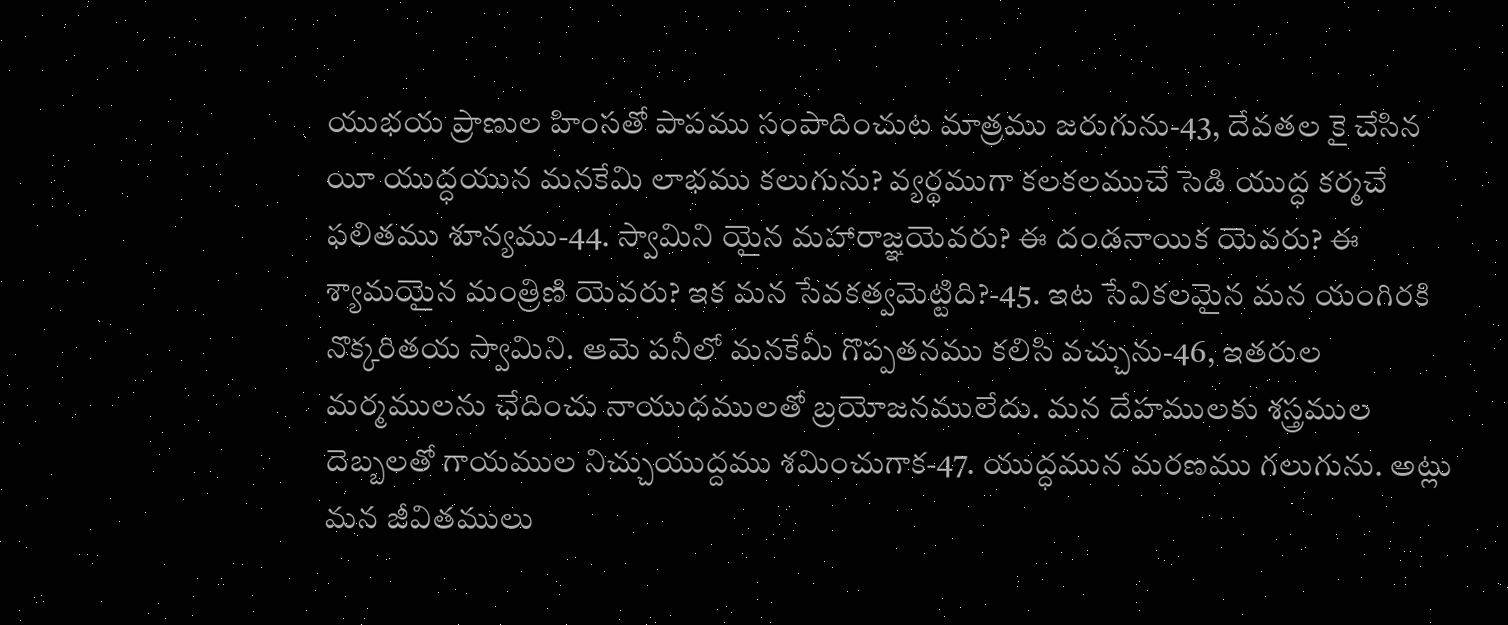యుభయ ప్రాణుల హింసతో పాపము సంపాదించుట మాత్రము జరుగును-43, దేవతల కై చేసిన యీ యుద్ధయున మనకేమి లాభము కలుగును? వ్యర్థముగా కలకలముచే సెడి యుద్ధ కర్మచే ఫలితము శూన్యము-44. స్వామిని యైన మహారాజ్ఞయెవరు? ఈ దండనాయిక యెవరు? ఈ శ్యామయైన మంత్రిణి యెవరు? ఇక మన సేవకత్వమెట్టిది?-45. ఇట సేవికలమైన మన యంగిరకి నొక్కరితయ స్వామిని. ఆమె పనీలో మనకేమీ గొప్పతనము కలిసి వచ్చును-46, ఇతరుల మర్మములను ఛేదించు నాయుధములతో బ్రయోజనములేదు. మన దేహములకు శస్త్రముల దెబ్బలతో గాయముల నిచ్చుయుద్దము శమించుగాక-47. యుద్ధమున మరణము గలుగును. అట్లు మన జీవితములు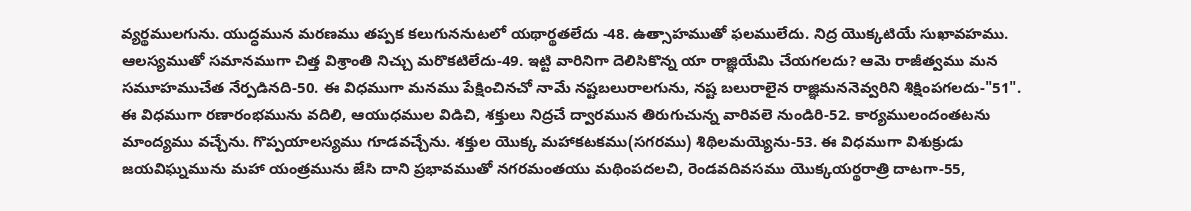వ్యర్థములగును. యుద్ధమున మరణము తప్పక కలుగుననుటలో యథార్థతలేదు -48. ఉత్సాహముతో ఫలములేదు. నిద్ర యొక్కటియే సుఖావహము. ఆలస్యముతో సమానముగా చిత్త విశ్రాంతి నిచ్చు మరొకటిలేదు-49. ఇట్టి వారినిగా దెలిసికొన్న యా రాజ్ఞియేమి చేయగలదు? ఆమె రాజీత్వము మన సమూహముచేత నేర్పడినది-50. ఈ విధముగా మనము పేక్షించినచో నామే నష్టబలురాలగును, నష్ట బలురాలైన రాజ్ఞిమననెవ్వరిని శిక్షింపగలదు-"51". ఈ విధముగా రణారంభమును వదిలి, ఆయుధముల విడిచి, శక్తులు నిద్రచే ద్వారమున తిరుగుచున్న వారివలె నుండిరి-52. కార్యములందంతటను మాంద్యము వచ్చేను. గొప్పయాలస్యము గూడవచ్చేను. శక్తుల యొక్క మహాకటకము(సగరము) శిథిలమయ్యెను-53. ఈ విధముగా విశుక్రుడు జయవిఘ్నమును మహా యంత్రమును జేసి దాని ప్రభావముతో నగరమంతయు మథింపదలచి, రెండవదివసము యొక్కయర్థరాత్రి దాటగా-55,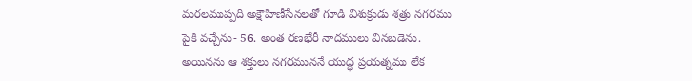మరలముప్పది అక్షౌహిణీసేనలతో గూడి విశుక్రుడు శత్రు నగరము పైకి వచ్చేను- 56. అంత రణభేరీ నాదములు వినబడెను. అయినను ఆ శక్తులు నగరముననే యుద్ధ ప్రయత్నము లేక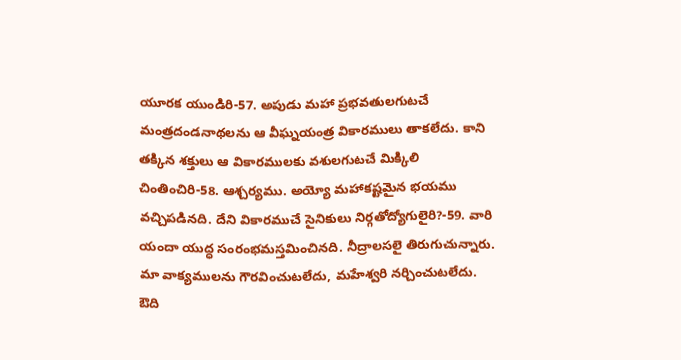యూరక యుండిరి-57. అపుడు మహా ప్రభవతులగుటచే మంత్రదండనాథలను ఆ వీఘ్నయంత్ర వికారములు తాకలేదు. కాని తక్కిన శక్తులు ఆ వికారములకు వశులగుటచే మిక్కిలి చింతించిరి-58. ఆశ్చర్యము. అయ్యో మహాకష్టమైన భయము వచ్చిపడినది. దేని వికారముచే సైనికులు నిర్గతోద్యోగులైరి?-59. వారి యందా యుద్ధ సంరంభమస్తమించినది. నీద్రాలసలై తిరుగుచున్నారు. మా వాక్యములను గౌరవించుటలేదు, మహేశ్వరి నర్చించుటలేదు. ఔది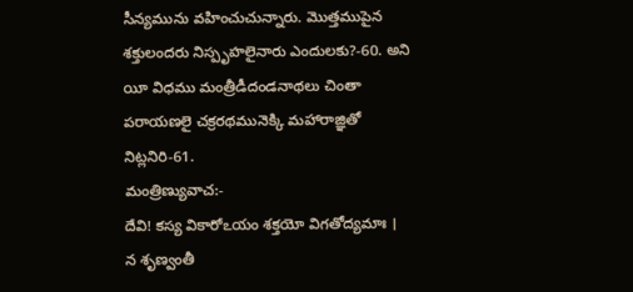సీన్యమును వహించుచున్నారు. మొత్తముపైన శక్తులందరు నిస్పృహలైనారు ఎందులకు?-60. అని యీ విధము మంత్రీడీదండనాథలు చింతా పరాయణలై చక్రరథమునెక్కి మహారాజ్ఞితో నిట్లనిరి-61.
మంత్రిణ్యువాచ:-
దేవి! కస్య వికారోఽయం శక్తయో విగతోద్యమాః ।
న శృణ్వంతీ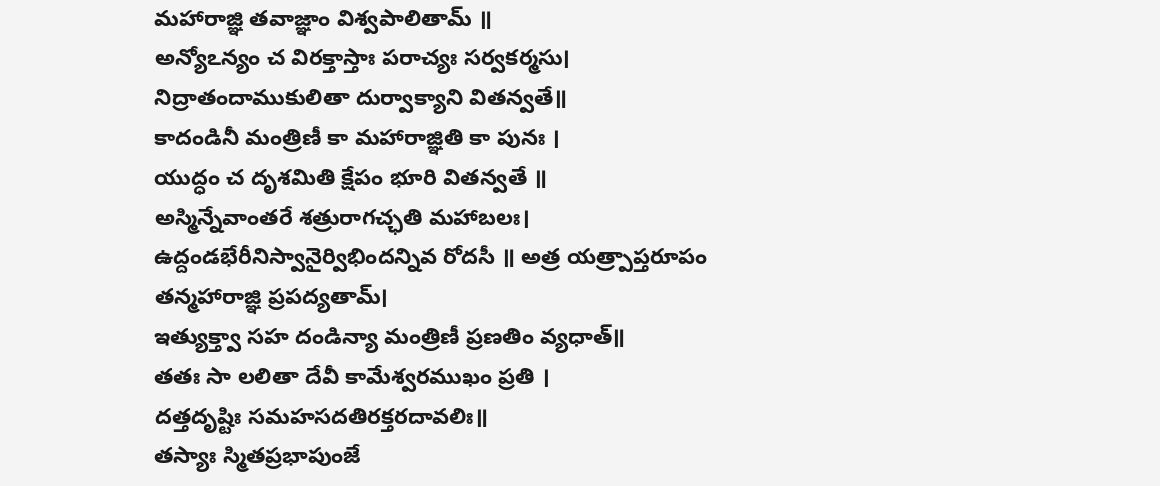మహారాజ్ఞి తవాజ్ఞాం విశ్వపాలితామ్ ॥
అన్యోఽన్యం చ విరక్తాస్తాః పరాచ్యః సర్వకర్మసు।
నిద్రాతందాముకులితా దుర్వాక్యాని వితన్వతే॥
కాదండినీ మంత్రిణీ కా మహారాజ్ఞితి కా పునః ।
యుద్ధం చ దృశమితి క్షేపం భూరి వితన్వతే ॥
అస్మిన్నేవాంతరే శత్రురాగచ్ఛతి మహాబలః।
ఉద్దండభేరీనిస్వానైర్విభిందన్నివ రోదసీ ॥ అత్ర యత్ర్పాప్తరూపం తన్మహారాజ్ఞి ప్రపద్యతామ్।
ఇత్యుక్త్వా సహ దండిన్యా మంత్రిణీ ప్రణతిం వ్యధాత్॥
తతః సా లలితా దేవీ కామేశ్వరముఖం ప్రతి ।
దత్తదృష్టిః సమహసదతిరక్తరదావలిః॥
తస్యాః స్మితప్రభాపుంజే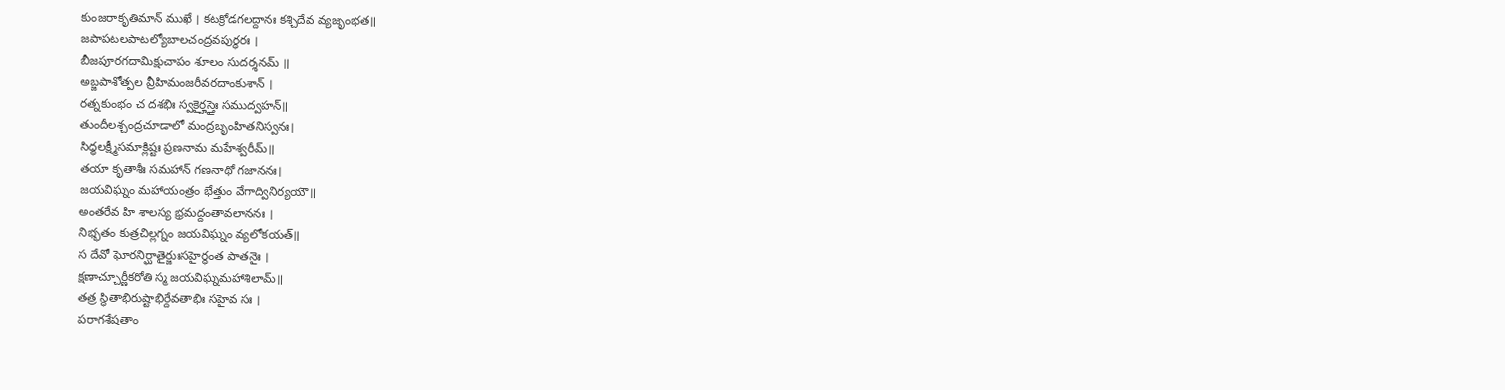కుంజరాకృతిమాన్ ముఖే । కటక్రోడగలద్దానః కశ్చిదేవ వ్యజృంభత॥
జపాపటలపాటల్యోబాలచంద్రవపుర్ధరః ।
బీజపూరగదామిక్షుచాపం శూలం సుదర్శనమ్ ॥
అబ్జపాశోత్పల వ్రీహిమంజరీవరదాంకుశాన్ ।
రత్నకుంభం చ దశభిః స్వకైర్హస్తైః సముద్వహన్॥
తుందీలశ్చంద్రచూడాలో మంద్రబృంహితనిస్వనః।
సిధ్ధలక్ష్మీసమాక్లిష్టః ప్రణనామ మహేశ్వరీమ్॥
తయా కృతాశీః సమహాన్ గణనాథో గజాననః।
జయవిఘ్నం మహాయంత్రం భేత్తుం వేగాద్వినిర్యయౌ॥
అంతరేవ హి శాలస్య భ్రమద్దంతావలాననః ।
నిభ్భతం కుత్రచిల్లగ్నం జయవిఘ్నం వ్యలోకయత్॥
స దేవో ఘోరనిర్ఘాతైర్జుఃసహైర్ధంత పాతనైః ।
క్షణాచ్చూర్ణీకరోతి స్మ జయవిఘ్నమహాశిలామ్॥
తత్ర స్థితాభిరుష్టాభిర్దేవతాభిః సహైవ సః ।
పరాగశేషతాం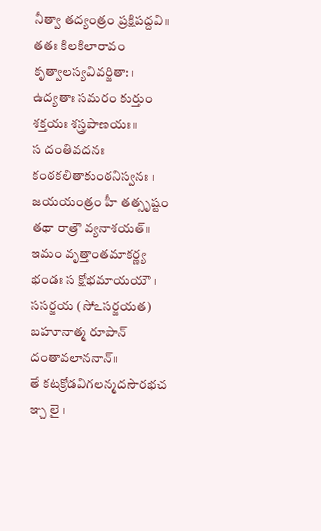నీత్వా తద్యంత్రం ప్రక్షిపద్దవి॥
తతః కిలకిలారావం కృత్వాలస్యవివర్జితా: ।
ఉద్యతాః సమరం కుర్తుం శక్తయః శస్త్రపాణయః॥
స దంతివదనః కంఠకలితాకుంఠనిస్వనః ।
జయయంత్రం హీ తత్సృష్టం తథా రాత్రౌ వ్యనాశయత్॥
ఇమం వృత్తాంతమాకర్ణ్య భండః స క్షోభమాయయౌ ।
ససర్జయ (సోఽసర్జయత) బహూనాత్మ రూపాన్ దంతావలాననాన్॥
తే కటక్రోడవిగలన్మదసౌరభచ ఞ్చ లై ।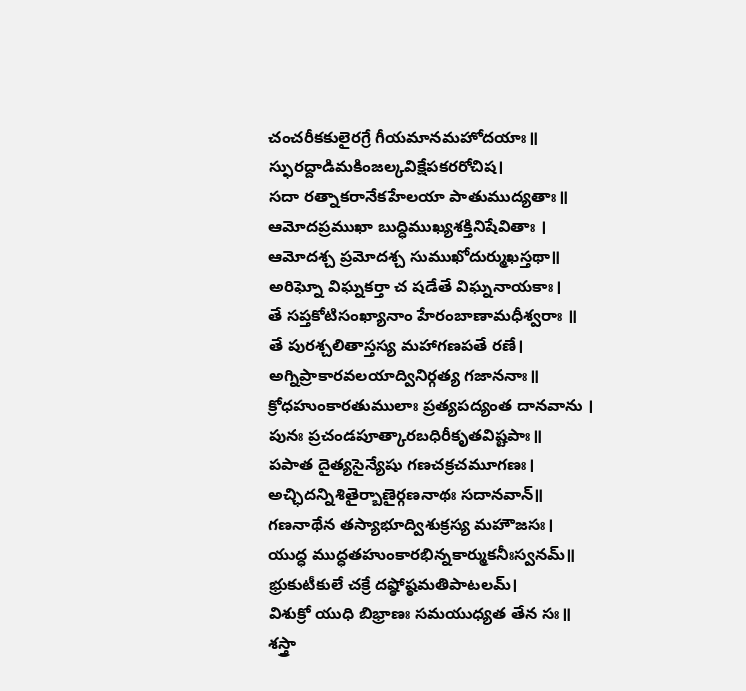చంచరీకకులైరగ్రే గీయమానమహోదయాః॥
స్ఫురద్దాడిమకింజల్కవిక్షేపకరరోచిష।
సదా రత్నాకరానేకహేలయా పాతుముద్యతాః॥
ఆమోదప్రముఖా బుద్ధిముఖ్యశక్తినిషేవితాః ।
ఆమోదశ్చ ప్రమోదశ్చ సుముఖోదుర్ముఖస్తథా॥
అరిఘ్నో విఘ్నకర్తా చ షడేతే విఘ్ననాయకాః।
తే సప్తకోటిసంఖ్యానాం హేరంబాణామధీశ్వరాః ॥
తే పురశ్చలితాస్తస్య మహాగణపతే రణే।
అగ్నిప్రాకారవలయాద్వినిర్గత్య గజాననాః॥
క్రోధహుంకారతుములాః ప్రత్యపద్యంత దానవాను ।
పునః ప్రచండపూత్కారబధిరీకృతవిష్టపాః॥
పపాత దైత్యసైన్యేషు గణచక్రచమూగణః।
అచ్ఛిదన్నిశితైర్బాణైర్గణనాథః సదానవాన్॥
గణనాథేన తస్యాభూద్విశుక్రస్య మహౌజసః।
యుద్ధ ముద్ధతహుంకారభిన్నకార్ముకనీఃస్వనమ్॥
భ్రుకుటీకులే చక్రే దష్ఠోష్ఠమతిపాటలమ్।
విశుక్రో యుధి బిభ్రాణః సమయుధ్యత తేన సః॥
శస్త్రా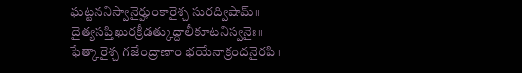ఘట్టననిస్వానైర్హుంకారైశ్చ సురద్విషామ్॥
దైత్యసప్తిఖురక్రీడత్కుద్దాలీకూటనిస్వనైః॥
ఫేత్కారైశ్చ గజేంద్రాణాం భయేనాక్రందనైరపి ।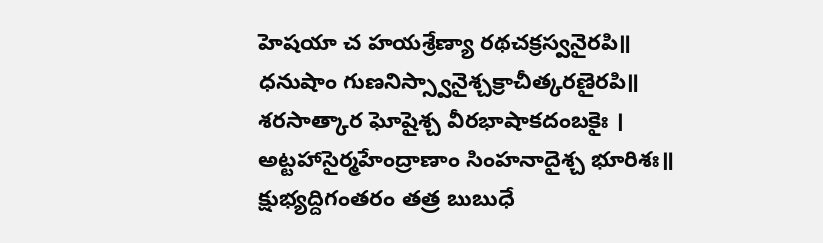హెషయా చ హయశ్రేణ్యా రథచక్రస్వనైరపి॥
ధనుషాం గుణనిస్స్వానైశ్చక్రాచీత్కరణైరపి॥
శరసాత్కార ఘోషైశ్చ వీరభాషాకదంబకైః ।
అట్టహాసైర్మహేంద్రాణాం సింహనాదైశ్చ భూరిశః॥
క్షుభ్యద్దిగంతరం తత్ర బుబుధే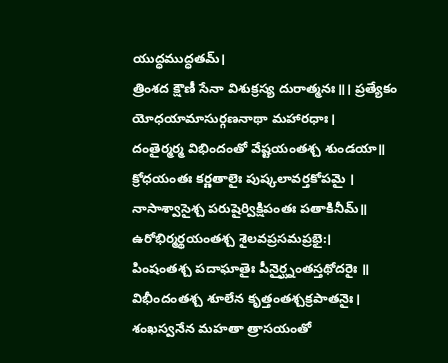యుద్ధముద్ధతమ్।
త్రింశద క్షౌణీ సేనా విశుక్రస్య దురాత్మనః॥। ప్రత్యేకం యోధయామాసుర్గణనాథా మహారధాః।
దంతైర్మర్మ విభిందంతో వేష్టయంతశ్చ శుండయా॥
క్రోధయంతః కర్ణతాలైః పుష్కలావర్తకోపమై ।
నాసాశ్వాసైశ్చ పరుషైర్విక్షిపంతః పతాకినీమ్॥
ఉరోభిర్మర్థయంతశ్చ శైలవప్రసమప్రభై:।
పింషంతశ్చ పదాఘాతైః పీనైర్ఘ్నంతస్తథోదరైః ॥
విభీందంతశ్చ శూలేన కృత్తంతశ్చక్రపాతనైః।
శంఖస్వనేన మహతా త్రాసయంతో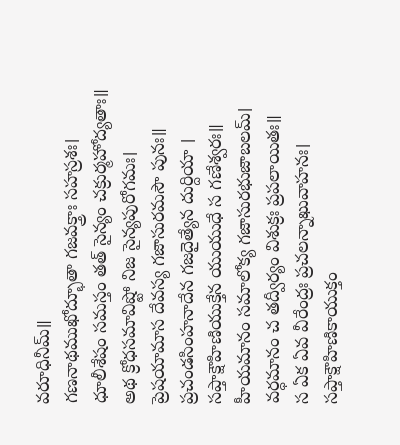వరూధినీమ్॥
గణనాథముఖోద్భూతా గజవక్త్రాః సహస్రశః।
ధూలీశేషం సమస్తం తత్ సైన్యం చక్రుర్మహోద్యతాః॥
అథ క్రోధసమావిష్టో నిజ సైన్యపురోగమః।
ప్రెషయామాస దేవస్య గజాసురమసౌ పునః॥
ప్రచండసింహనాదేన గజదైత్యేన దుర్దియా ।
సప్తాక్షౌహిణియుక్తేన యుయుధే స గణేశ్వరః॥
హీయమానం సమాలోక్య గజాసురభుజాబలమ్।
వర్ధమానం చ తద్వీర్యం విశుక్రః ప్రపలాయితః॥
స ఏక ఏవ వీరేంద్రః ప్రచలన్నాఖువాహనః।
సప్తాక్షౌహిణికాయుక్తం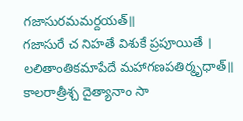గజాసురమమర్దయత్॥
గజాసురే చ నిహతే విశుకే ప్రపూయితే ।
లలితాంతికమాపేదే మహాగణపతిర్మృధాత్॥ కాలరాత్రీశ్చ దైత్యానాం సా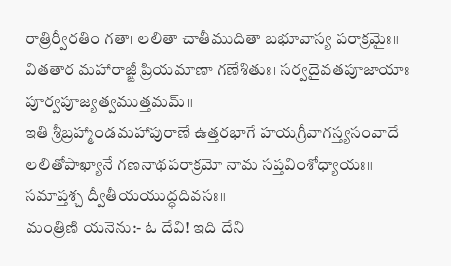రాత్రిర్వీరతిం గతా। లలితా చాతీముదితా బభూవాస్య పరాక్రమైః॥
వితతార మహారాజ్ఙీ ప్రియమాణా గణేశితుః। సర్వదైవతపూజాయాః పూర్వపూజ్యత్వముత్తమమ్॥
ఇతి శ్రీబ్రహ్మాండమహాపురాణే ఉత్తరభాగే హయగ్రీవాగస్త్యసంవాదే లలితోపాఖ్యానే గణనాథపరాక్రమో నామ సప్తవింశోధ్యాయః॥
సమాప్తశ్చ ద్వీతీయయుద్ధదివసః॥
మంత్రిణి యనెను:- ఓ దేవి! ఇది దేని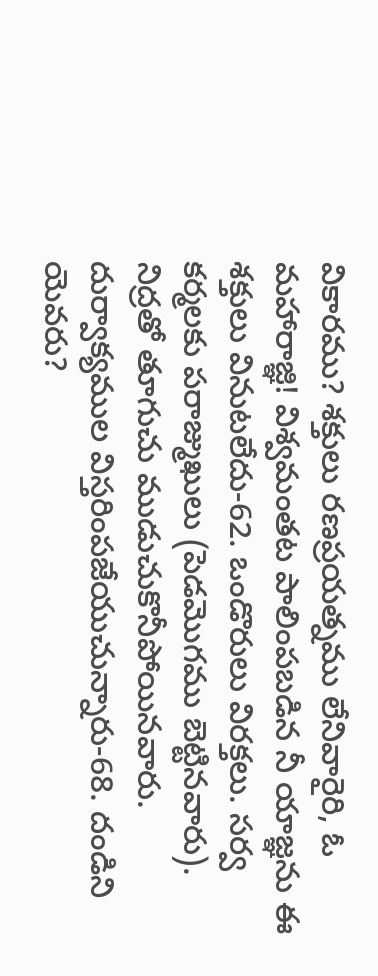వికారము? శక్తులు రణప్రయత్నము లేనివారైరి, ఓ మహారాజ్ఞి! విశ్వమంతట పాలింపబడిన నీ యాజ్ఞను ఈ శక్తులు వినుటలేదు-62. ఒండొరులు విరక్తలు. సర్వ కర్మలకు పరాజ్ముఖులు (పెడమొగము బెట్టినవారు). నిద్రతో తూగుచు ముడుచుకొనీపోయినవారు. దుర్వాక్యముల విస్తరింపజేయుచున్నారు-68. దండిని యెవరు?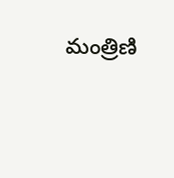మంత్రిణి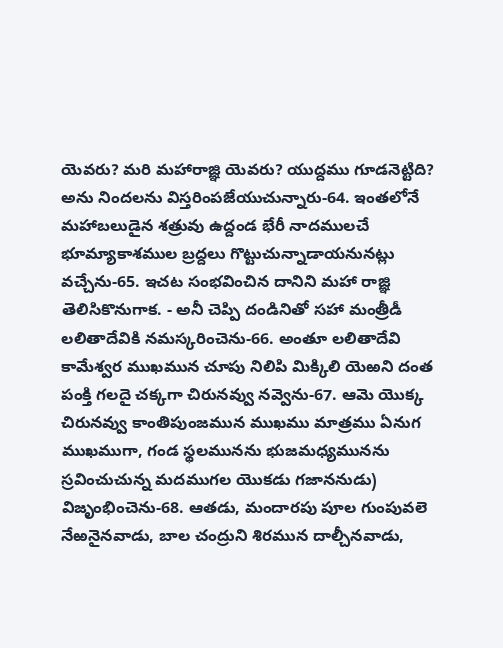యెవరు? మరి మహారాజ్ఞి యెవరు? యుద్దము గూడనెట్టిది? అను నిందలను విస్తరింపజేయుచున్నారు-64. ఇంతలోనే మహాబలుడైన శత్రువు ఉద్దండ భేరీ నాదములచే భూమ్యాకాశముల బ్రద్దలు గొట్టుచున్నాడాయనునట్లు వచ్చేను-65. ఇచట సంభవించిన దానిని మహా రాజ్ఞి తెలిసికొనుగాక. - అనీ చెప్పి దండినితో సహా మంత్రీడీ లలితాదేవికి నమస్కరించెను-66. అంతూ లలితాదేవి కామేశ్వర ముఖమున చూపు నిలిపి మిక్కిలి యెఱని దంత పంక్తి గలదై చక్కగా చిరునవ్వు నవ్వెను-67. ఆమె యొక్క చిరునవ్వు కాంతిపుంజమున ముఖము మాత్రము ఏనుగ ముఖముగా, గండ స్థలమునను భుజమధ్యమునను స్రవించుచున్న మదముగల యొకడు గజాననుడు) విజృంభించెను-68. ఆతడు, మందారపు పూల గుంపువలె నేఱనైనవాడు, బాల చంద్రుని శిరమున దాల్చీనవాడు,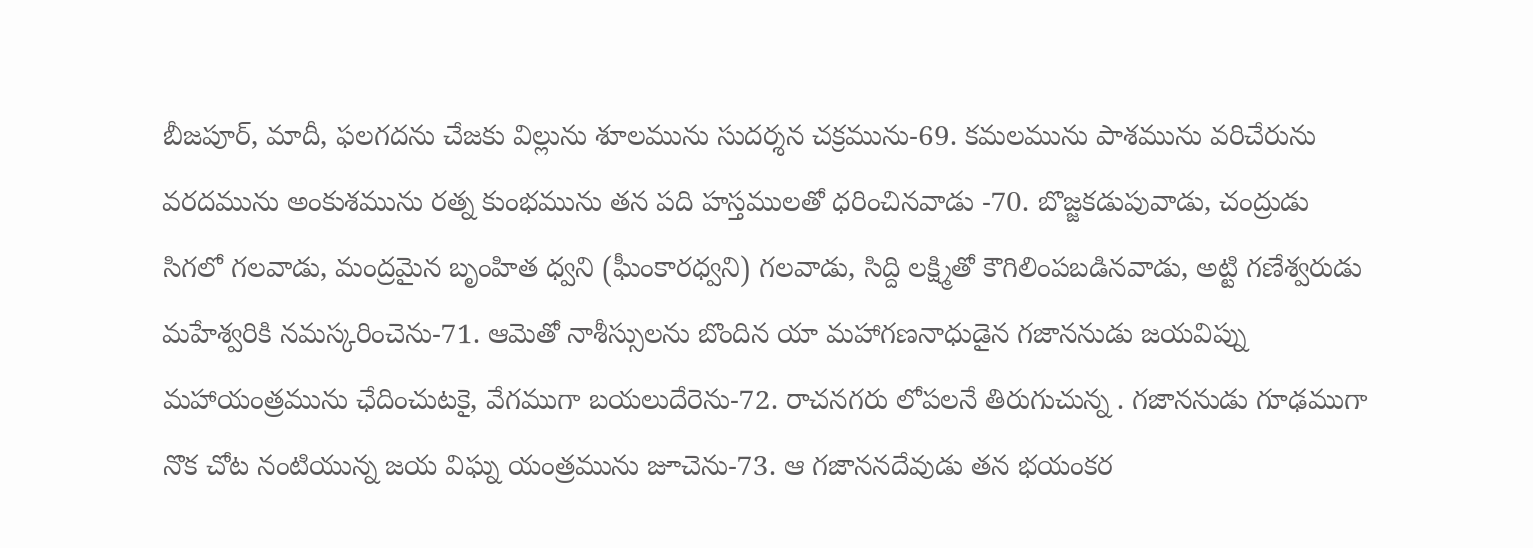బీజపూర్, మాదీ, ఫలగదను చేజకు విల్లును శూలమును సుదర్శన చక్రమును-69. కమలమును పాశమును వరిచేరును వరదమును అంకుశమును రత్న కుంభమును తన పది హస్తములతో ధరించినవాడు -70. బొజ్జకడుపువాడు, చంద్రుడు సిగలో గలవాడు, మంద్రమైన బృంహిత ధ్వని (ఘీంకారధ్వని) గలవాడు, సిద్ది లక్ష్మితో కౌగిలింపబడినవాడు, అట్టి గణేశ్వరుడు మహేశ్వరికి నమస్కరించెను-71. ఆమెతో నాశీస్సులను బొందిన యా మహాగణనాధుడైన గజాననుడు జయవిప్ను మహాయంత్రమును ఛేదించుటకై, వేగముగా బయలుదేరెను-72. రాచనగరు లోపలనే తిరుగుచున్న . గజాననుడు గూఢముగా నొక చోట నంటియున్న జయ విఘ్న యంత్రమును జూచెను-73. ఆ గజాననదేవుడు తన భయంకర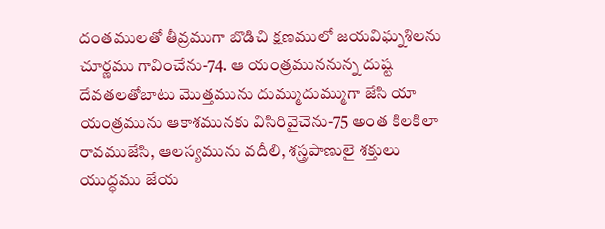దంతములతో తీవ్రముగా బొడిచి క్షణములో జయవిఘ్నశిలను చూర్ణము గావించేను-74. ఆ యంత్రముననున్న దుష్ట దేవతలతోబాటు మొత్తమును దుమ్ముదుమ్ముగా జేసి యా యంత్రమును ఆకాశమునకు విసిరివైచెను-75 అంత కిలకిలా రావముజేసి, ఆలస్యమును వదీలి, శస్త్రపాణులై శక్తులు యుద్ధము జేయ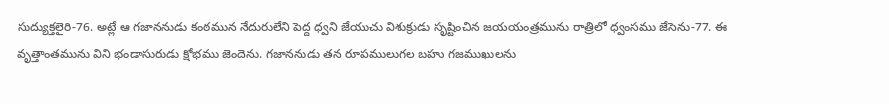సుద్యుక్తలైరి-76. అట్లే ఆ గజాననుడు కంఠమున నేదురులేని పెద్ద ధ్వని జేయుచు విశుక్రుడు సృష్టించిన జయయంత్రమును రాత్రిలో ధ్వంసము జేసెను-77. ఈ వృత్తాంతమును విని భండాసురుడు క్షోభము జెందెను. గజాననుడు తన రూపములుగల బహు గజముఖులను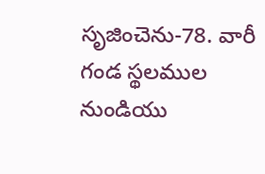సృజించెను-78. వారీ గండ స్థలముల నుండియు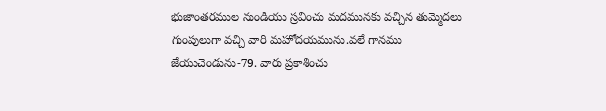భుజాంతరముల నుండియు స్రవించు మదమునకు వచ్చిన తుమ్మెదలు గుంపులుగా వచ్చి వారి మహోదయమును.వలే గానము జేయుచెండును-79. వారు ప్రకాశించు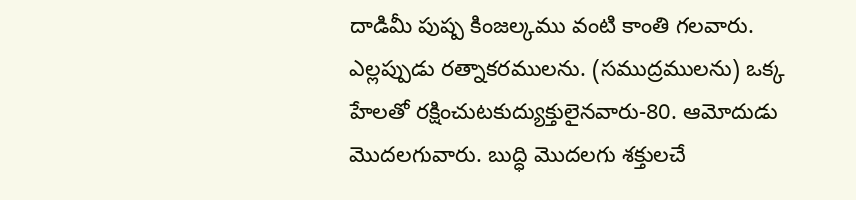దాడిమీ పుష్ప కింజల్కము వంటి కాంతి గలవారు. ఎల్లప్పుడు రత్నాకరములను. (సముద్రములను) ఒక్క హేలతో రక్షించుటకుద్యుక్తులైనవారు-80. ఆమోదుడు మొదలగువారు. బుద్ధి మొదలగు శక్తులచే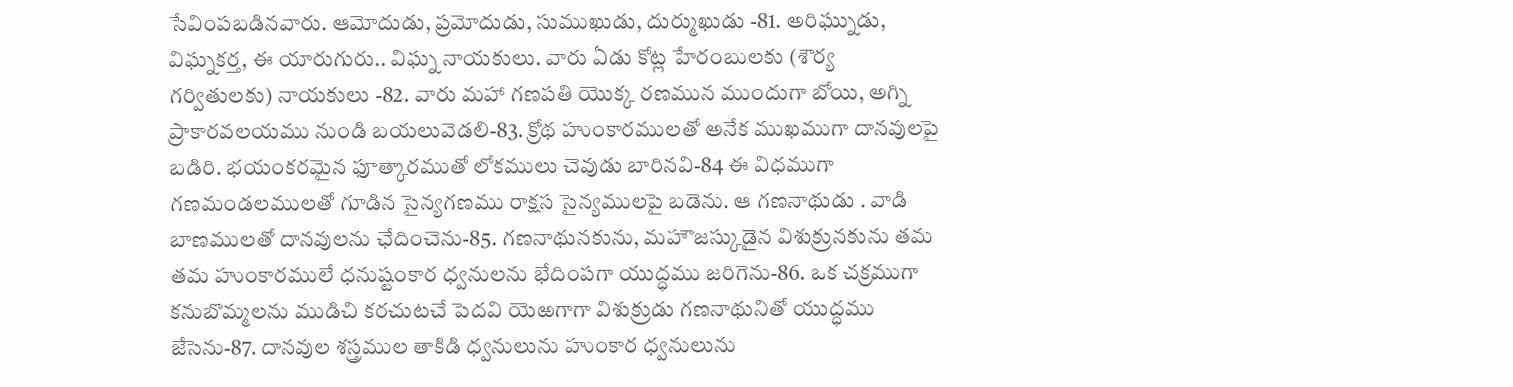సేవింపబడినవారు. ఆమోదుడు, ప్రమోదుడు, సుముఖుడు, దుర్ముఖుడు -81. అరిఘ్నుడు, విఘ్నకర్త, ఈ యారుగురు.. విఘ్న నాయకులు. వారు ఏడు కోట్ల హేరంబులకు (శౌర్య గర్వితులకు) నాయకులు -82. వారు మహా గణపతి యొక్క రణమున ముందుగా బోయి, అగ్ని ప్రాకారవలయము నుండి బయలువెడలి-83. క్రోథ హుంకారములతో అనేక ముఖముగా దానవులపై బడిరి. భయంకరమైన ఫూత్కారముతో లోకములు చెవుడు బారినవి-84 ఈ విధముగా గణమండలములతో గూడిన సైన్యగణము రాక్షస సైన్యములపై బడెను. ఆ గణనాథుడు . వాడి బాణములతో దానవులను ఛేదించెను-85. గణనాథునకును, మహౌజస్కుడైన విశుక్రునకును తమ తమ హుంకారములే ధనుష్టంకార ధ్వనులను భేదింపగా యుద్ధము జరిగెను-86. ఒక చక్రముగా కనుబొమ్మలను ముడిచి కరచుటచే పెదవి యెఱగాగా విశుక్రుడు గణనాథునితో యుద్ధము జేసెను-87. దానవుల శస్త్రముల తాకిడి ధ్వనులును హుంకార ధ్వనులును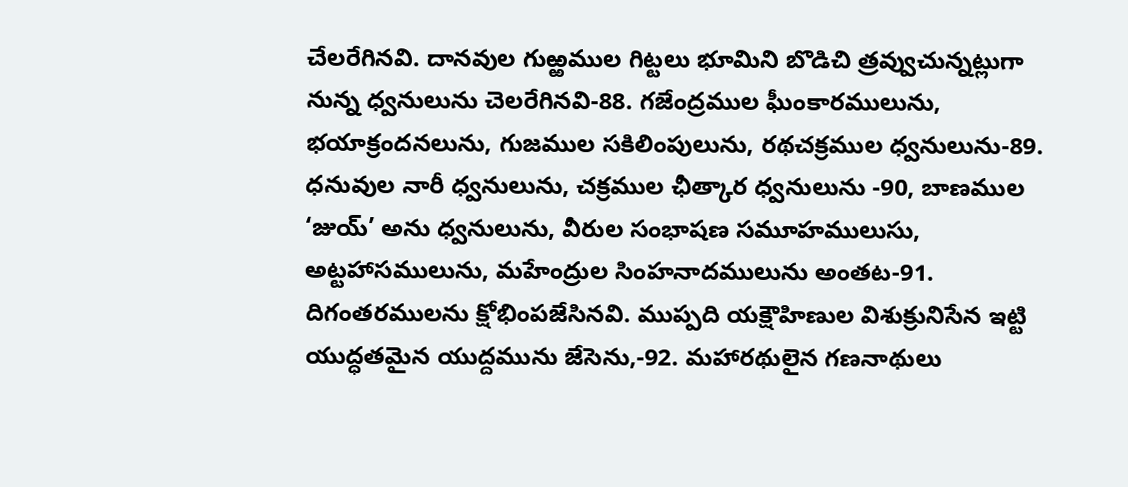చేలరేగినవి. దానవుల గుఱ్ఱముల గిట్టలు భూమిని బొడిచి త్రవ్వుచున్నట్లుగా నున్న ధ్వనులును చెలరేగినవి-88. గజేంద్రముల ఘీంకారములును, భయాక్రందనలును, గుజముల సకిలింపులును, రథచక్రముల ధ్వనులును-89. ధనువుల నారీ ధ్వనులును, చక్రముల ఛీత్కార ధ్వనులును -90, బాణముల ‘జుయ్’ అను ధ్వనులును, వీరుల సంభాషణ సమూహములుసు, అట్టహాసములును, మహేంద్రుల సింహనాదములును అంతట-91. దిగంతరములను క్షోభింపజేసినవి. ముప్పది యక్షౌహిణుల విశుక్రునిసేన ఇట్టి యుద్ధతమైన యుద్దమును జేసెను,-92. మహారథులైన గణనాథులు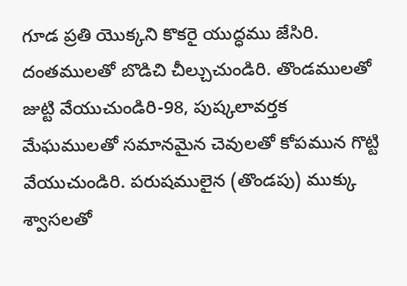గూడ ప్రతి యొక్కని కొకరై యుద్ధము జేసిరి. దంతములతో బొడిచి చీల్చుచుండిరి. తొండములతో జుట్టి వేయుచుండిరి-98, పుష్కలావర్తక మేఘములతో సమానమైన చెవులతో కోపమున గొట్టి వేయుచుండిరి. పరుషములైన (తొండపు) ముక్కు శ్వాసలతో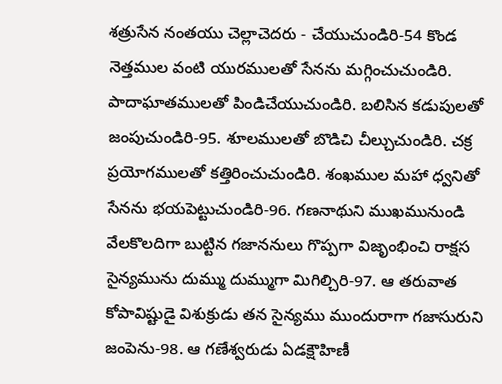శత్రుసేన నంతయు చెల్లాచెదరు - చేయుచుండిరి-54 కొండ నెత్తముల వంటి యురములతో సేనను మగ్గించుచుండిరి. పాదాఘాతములతో పిండిచేయుచుండిరి. బలిసిన కడుపులతో జంపుచుండిరి-95. శూలములతో బొడిచి చీల్చుచుండిరి. చక్ర ప్రయోగములతో కత్తిరించుచుండిరి. శంఖముల మహా ధ్వనితో సేనను భయపెట్టుచుండిరి-96. గణనాథుని ముఖమునుండి వేలకొలదిగా బుట్టిన గజాననులు గొప్పగా విజృంభించి రాక్షస సైన్యమును దుమ్ము దుమ్ముగా మిగిల్చిరి-97. ఆ తరువాత కోపావిష్టుడై విశుక్రుడు తన సైన్యము ముందురాగా గజాసురుని జంపెను-98. ఆ గణేశ్వరుడు ఏడక్షౌహిణీ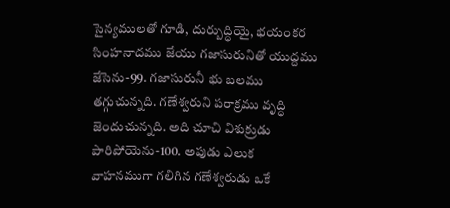సైన్యములతో గూడి, దుర్బుద్ధియై, భయంకర సింహనాదము జేయు గజాసురునితో యుద్దము జేసెను-99. గజాసురునీ భు బలము తగ్గుచున్నది. గణేశ్వరుని పరాక్రము వృద్ధి జెందుచున్నది. అది చూచి విశుక్రుడు పారిపోయెను-100. అపుడు ఎలుక వాహనముగా గలిగిన గణేశ్వరుడు ఒకే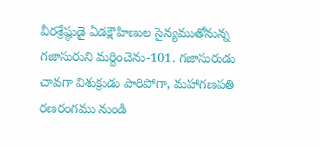వీరశ్రేష్ఠుడై ఏడక్షౌహిణుల సైన్యముతోనున్న గజాసురుని మర్దించెను-101. గజాసురుడు చావగా విశుక్రుడు పారిపోగా, మహాగణపతి రణరంగము నుండి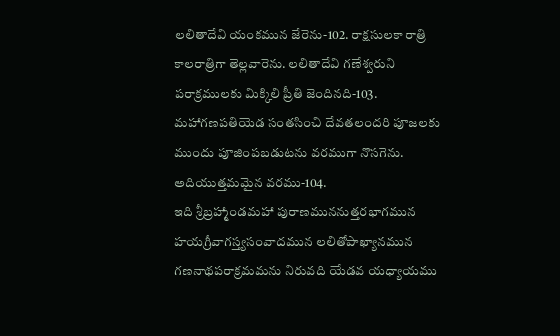లలితాదేవి యంకమున జేరెను-102. రాక్షసులకా రాత్రి కాలరాత్రిగా తెల్లవారెను. లలితాదేవి గణేశ్వరుని పరాక్రములకు మిక్కిలి ప్రీతి జెందినది-103. మహాగణపతియెడ సంతసించి దేవతలందరి పూజలకు ముందు పూజింపబడుటను వరముగా నొసగెను. అదియుత్తమమైన వరము-104.
ఇది శ్రీబ్రహ్మాండమహా పురాణముననుత్తరభాగమున హయగ్రీవాగస్త్యసంవాదమున లలితోపాఖ్యానమున గణనాథపరాక్రమమను నిరువది యేడవ యధ్యాయము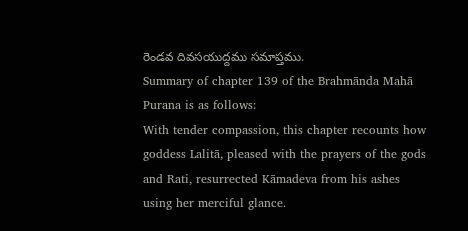రెండవ దివసయుద్దము సమాప్తము.
Summary of chapter 139 of the Brahmānda Mahā Purana is as follows:
With tender compassion, this chapter recounts how goddess Lalitā, pleased with the prayers of the gods and Rati, resurrected Kāmadeva from his ashes using her merciful glance.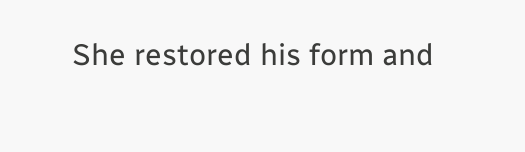She restored his form and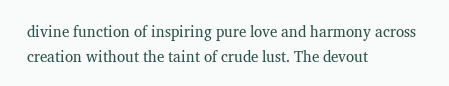divine function of inspiring pure love and harmony across creation without the taint of crude lust. The devout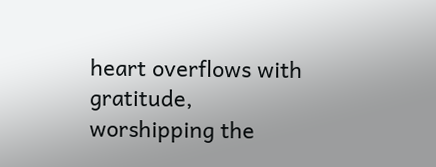heart overflows with gratitude, worshipping the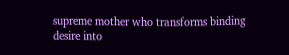supreme mother who transforms binding desire into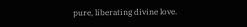pure, liberating divine love.